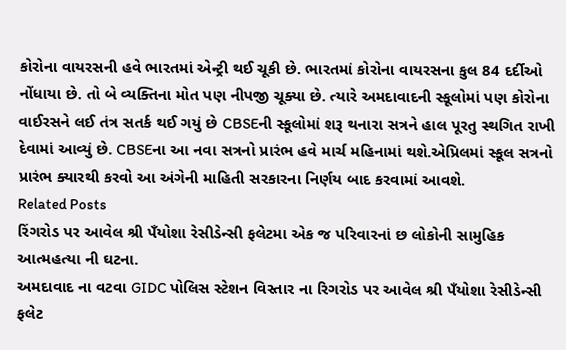કોરોના વાયરસની હવે ભારતમાં એન્ટ્રી થઈ ચૂકી છે. ભારતમાં કોરોના વાયરસના કુલ 84 દર્દીઓ નોંધાયા છે. તો બે વ્યક્તિના મોત પણ નીપજી ચૂક્યા છે. ત્યારે અમદાવાદની સ્કૂલોમાં પણ કોરોના વાઈરસને લઈ તંત્ર સતર્ક થઈ ગયું છે CBSEની સ્કૂલોમાં શરૂ થનારા સત્રને હાલ પૂરતુ સ્થગિત રાખી દેવામાં આવ્યું છે. CBSEના આ નવા સત્રનો પ્રારંભ હવે માર્ચ મહિનામાં થશે.એપ્રિલમાં સ્કૂલ સત્રનો પ્રારંભ ક્યારથી કરવો આ અંગેની માહિતી સરકારના નિર્ણય બાદ કરવામાં આવશે.
Related Posts
રિંગરોડ પર આવેલ શ્રી પઁયોશા રેસીડેન્સી ફલેટમા એક જ પરિવારનાં છ લોકોની સામુહિક આત્મહત્યા ની ઘટના.
અમદાવાદ ના વટવા GIDC પોલિસ સ્ટેશન વિસ્તાર ના રિગરોડ પર આવેલ શ્રી પઁયોશા રેસીડેન્સી ફલેટ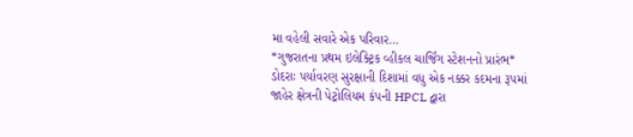મા વહેલી સવારે એક પરિવાર…
*ગુજરાતના પ્રથમ ઇલેક્ટ્રિક વ્હીકલ ચાર્જિંગ સ્ટેશનનો પ્રારંભ*
ડોદરાઃ પર્યાવરણ સુરક્ષાની દિશામાં વધુ એક નક્કર કદમના રૂપમાં જાહેર ક્ષેત્રની પેટ્રોલિયમ કંપની HPCL દ્વારા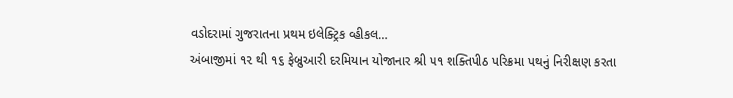વડોદરામાં ગુજરાતના પ્રથમ ઇલેક્ટ્રિક વ્હીકલ…
અંબાજીમાં ૧૨ થી ૧૬ ફેબ્રુઆરી દરમિયાન યોજાનાર શ્રી ૫૧ શક્તિપીઠ પરિક્રમા પથનું નિરીક્ષણ કરતા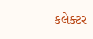કલેક્ટર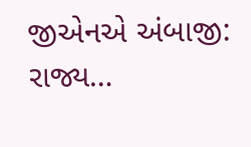જીએનએ અંબાજી: રાજ્ય…